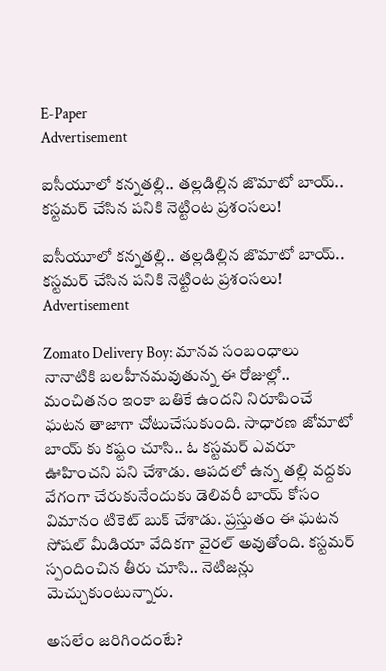E-Paper
Advertisement

ఐసీయూలో కన్నతల్లి.. తల్లడిల్లిన జొమాటో బాయ్.. కస్టమర్ చేసిన పనికి నెట్టింట ప్రశంసలు!

ఐసీయూలో కన్నతల్లి.. తల్లడిల్లిన జొమాటో బాయ్.. కస్టమర్ చేసిన పనికి నెట్టింట ప్రశంసలు!
Advertisement

Zomato Delivery Boy: మానవ సంబంధాలు నానాటికి బలహీనమవుతున్న ఈ రోజుల్లో.. మంచితనం ఇంకా బతికే ఉందని నిరూపించే ఘటన తాజాగా చోటుచేసుకుంది. సాధారణ జోమాటో బాయ్ కు కష్టం చూసి.. ఓ కస్టమర్ ఎవరూ ఊహించని పని చేశాడు. ఆపదలో ఉన్న తల్లి వద్దకు వేగంగా చేరుకునేందుకు డెలివరీ బాయ్ కోసం విమానం టికెట్ బుక్ చేశాడు. ప్రస్తుతం ఈ ఘటన సోషల్ మీడియా వేదికగా వైరల్ అవుతోంది. కస్టమర్ స్పందించిన తీరు చూసి.. నెటిజన్లు మెచ్చుకుంటున్నారు.

అసలేం జరిగిందంటే?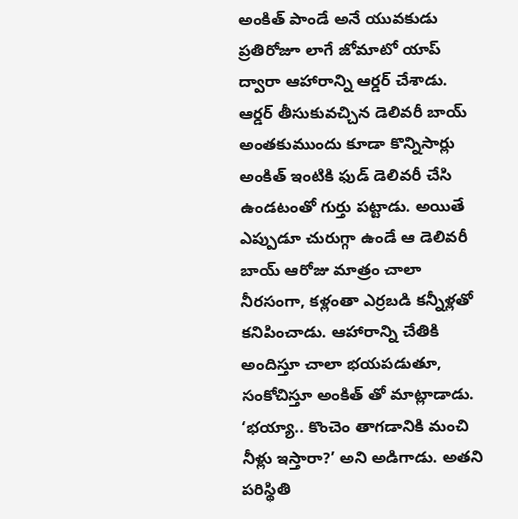అంకిత్ పాండే అనే యువకుడు ప్రతిరోజూ లాగే జోమాటో యాప్ ద్వారా ఆహారాన్ని ఆర్డర్ చేశాడు. ఆర్డర్ తీసుకువచ్చిన డెలివరీ బాయ్ అంతకుముందు కూడా కొన్నిసార్లు అంకిత్ ఇంటికి ఫుడ్ డెలివరీ చేసి ఉండటంతో గుర్తు పట్టాడు. అయితే ఎప్పుడూ చురుగ్గా ఉండే ఆ డెలివరీ బాయ్ ఆరోజు మాత్రం చాలా నీరసంగా, కళ్లంతా ఎర్రబడి కన్నీళ్లతో కనిపించాడు. ఆహారాన్ని చేతికి అందిస్తూ చాలా భయపడుతూ, సంకోచిస్తూ అంకిత్ తో మాట్లాడాడు. ‘భయ్యా.. కొంచెం తాగడానికి మంచి నీళ్లు ఇస్తారా?’ అని అడిగాడు. అతని పరిస్థితి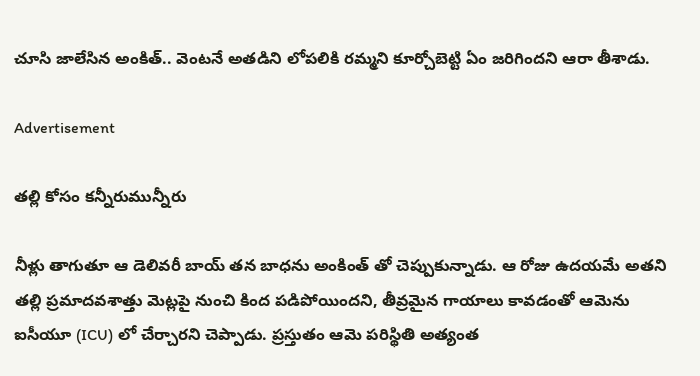చూసి జాలేసిన అంకిత్.. వెంటనే అతడిని లోపలికి రమ్మని కూర్చోబెట్టి ఏం జరిగిందని ఆరా తీశాడు.

Advertisement

తల్లి కోసం కన్నీరుమున్నీరు

నీళ్లు తాగుతూ ఆ డెలివరీ బాయ్ తన బాధను అంకింత్ తో చెప్పుకున్నాడు. ఆ రోజు ఉదయమే అతని తల్లి ప్రమాదవశాత్తు మెట్లపై నుంచి కింద పడిపోయిందని, తీవ్రమైన గాయాలు కావడంతో ఆమెను ఐసీయూ (ICU) లో చేర్చారని చెప్పాడు. ప్రస్తుతం ఆమె పరిస్థితి అత్యంత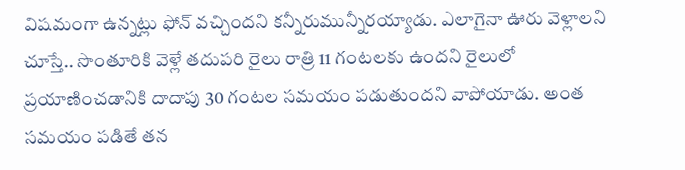విషమంగా ఉన్నట్లు ఫోన్ వచ్చిందని కన్నీరుమున్నీరయ్యాడు. ఎలాగైనా ఊరు వెళ్లాలని చూస్తే.. సొంతూరికి వెళ్లే తదుపరి రైలు రాత్రి 11 గంటలకు ఉందని రైలులో ప్రయాణించడానికి దాదాపు 30 గంటల సమయం పడుతుందని వాపోయాడు. అంత సమయం పడితే తన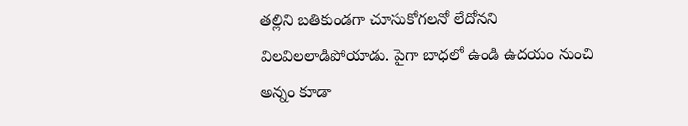తల్లిని బతికుండగా చూసుకోగలనో లేదోనని విలవిలలాడిపోయాడు. పైగా బాధలో ఉండి ఉదయం నుంచి అన్నం కూడా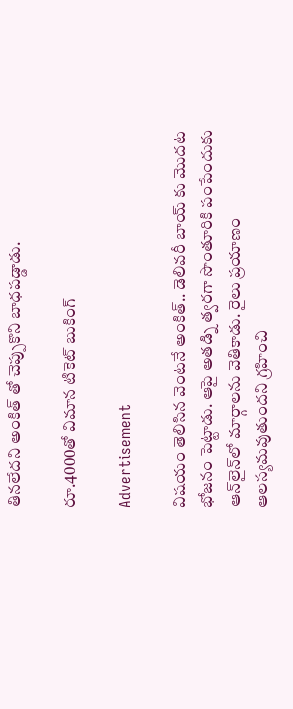తినలేదని అంకిత్ తో చెప్పుకొని బాధపడ్డాడు.

రూ.4000తో విమాన టికెట్ బుకింగ్

Advertisement

విషయం తెలిసిన వెంటనే అంకిత్.. డెలివరీ బాయ్ కు మెుదట భోజనం పెట్టాడు. ఆపై అతడ్ని త్వరగా సొంతూరికి పంపేందుకు ఆన్‌లైన్‌లో మార్గాలను వెతికాడు. రైలు ప్రయాణం ఆలస్యమవుతుందని గ్రహించి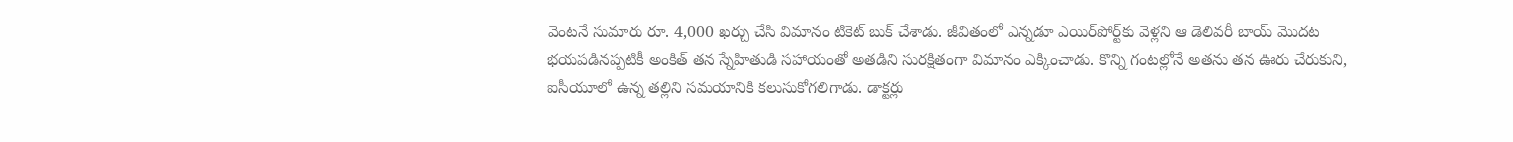వెంటనే సుమారు రూ. 4,000 ఖర్చు చేసి విమానం టికెట్ బుక్ చేశాడు. జీవితంలో ఎన్నడూ ఎయిర్‌పోర్ట్‌కు వెళ్లని ఆ డెలివరీ బాయ్ మొదట భయపడినప్పటికీ అంకిత్ తన స్నేహితుడి సహాయంతో అతడిని సురక్షితంగా విమానం ఎక్కించాడు. కొన్ని గంటల్లోనే అతను తన ఊరు చేరుకుని, ఐసీయూలో ఉన్న తల్లిని సమయానికి కలుసుకోగలిగాడు. డాక్టర్లు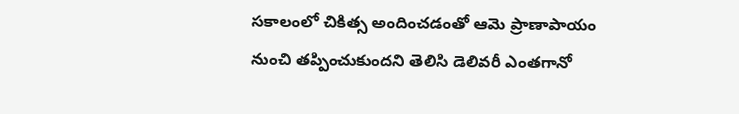సకాలంలో చికిత్స అందించడంతో ఆమె ప్రాణాపాయం నుంచి తప్పించుకుందని తెలిసి డెలివరీ ఎంతగానో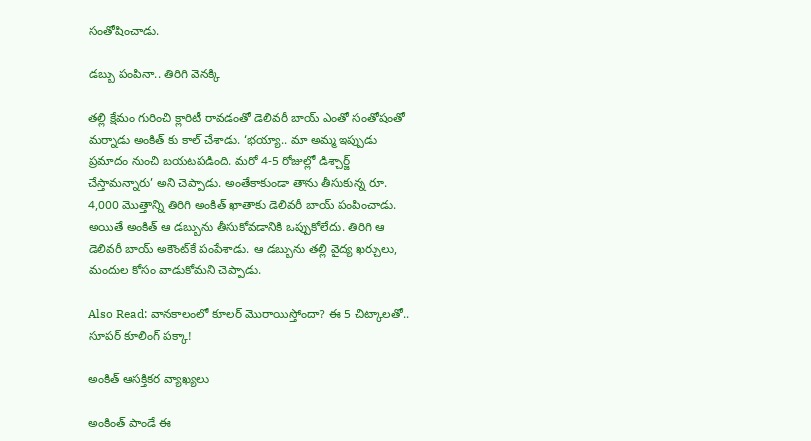సంతోషించాడు.

డబ్బు పంపినా.. తిరిగి వెనక్కి

తల్లి క్షేమం గురించి క్లారిటీ రావడంతో డెలివరీ బాయ్ ఎంతో సంతోషంతో మర్నాడు అంకిత్ కు కాల్ చేశాడు. ‘భయ్యా.. మా అమ్మ ఇప్పుడు ప్రమాదం నుంచి బయటపడింది. మరో 4-5 రోజుల్లో డిశ్చార్జ్ చేస్తామన్నారు’ అని చెప్పాడు. అంతేకాకుండా తాను తీసుకున్న రూ. 4,000 మొత్తాన్ని తిరిగి అంకిత్ ఖాతాకు డెలివరీ బాయ్ పంపించాడు. అయితే అంకిత్ ఆ డబ్బును తీసుకోవడానికి ఒప్పుకోలేదు. తిరిగి ఆ డెలివరీ బాయ్ అకౌంట్‌కే పంపేశాడు. ఆ డబ్బును తల్లి వైద్య ఖర్చులు, మందుల కోసం వాడుకోమని చెప్పాడు.

Also Read: వానకాలంలో కూలర్ మొరాయిస్తోందా? ఈ 5 చిట్కాలతో.. సూపర్ కూలింగ్ పక్కా!

అంకిత్ ఆసక్తికర వ్యాఖ్యలు

అంకింత్ పాండే ఈ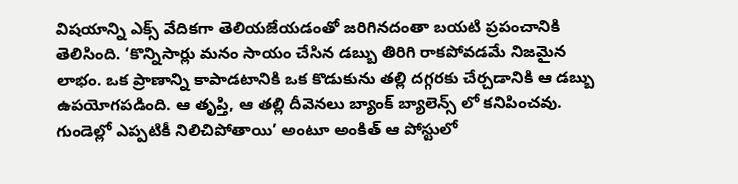విషయాన్ని ఎక్స్ వేదికగా తెలియజేయడంతో జరిగినదంతా బయటి ప్రపంచానికి తెలిసింది. ‘కొన్నిసార్లు మనం సాయం చేసిన డబ్బు తిరిగి రాకపోవడమే నిజమైన లాభం. ఒక ప్రాణాన్ని కాపాడటానికి ఒక కొడుకును తల్లి దగ్గరకు చేర్చడానికి ఆ డబ్బు ఉపయోగపడింది. ఆ తృప్తి, ఆ తల్లి దీవెనలు బ్యాంక్ బ్యాలెన్స్ లో కనిపించవు. గుండెల్లో ఎప్పటికీ నిలిచిపోతాయి’ అంటూ అంకిత్ ఆ పోస్టులో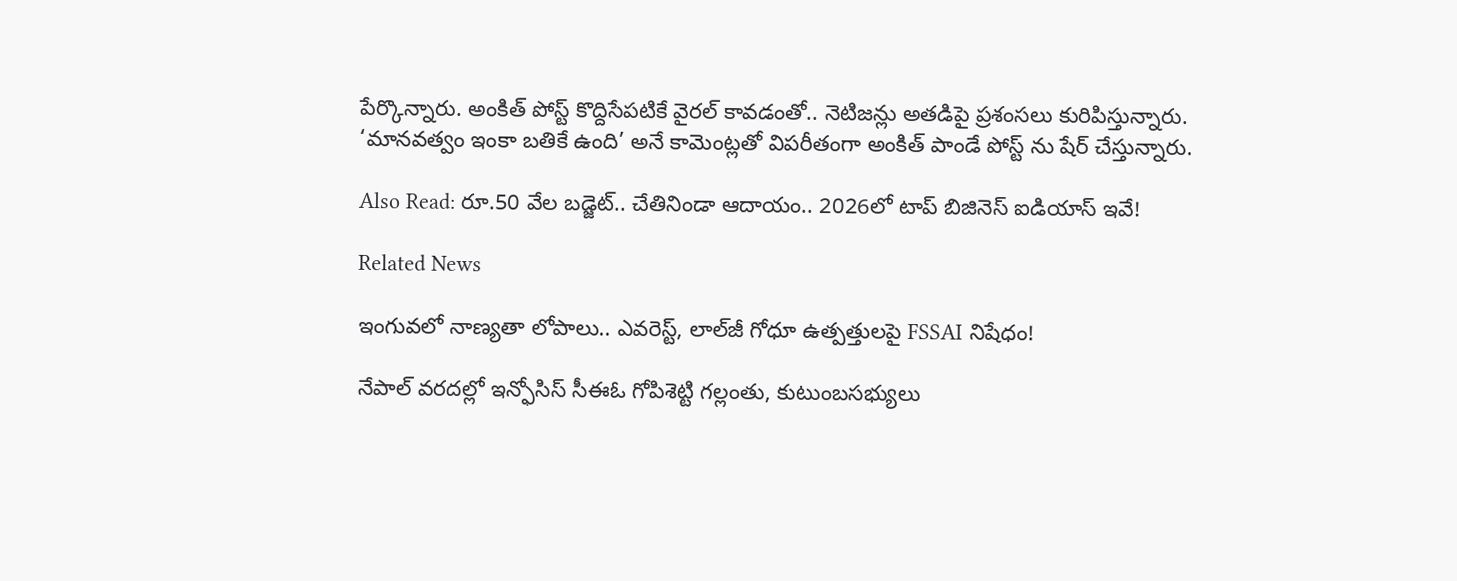పేర్కొన్నారు. అంకిత్ పోస్ట్ కొద్దిసేపటికే వైరల్ కావడంతో.. నెటిజన్లు అతడిపై ప్రశంసలు కురిపిస్తున్నారు. ‘మానవత్వం ఇంకా బతికే ఉంది’ అనే కామెంట్లతో విపరీతంగా అంకిత్ పాండే పోస్ట్ ను షేర్ చేస్తున్నారు.

Also Read: రూ.50 వేల బడ్జెట్.. చేతినిండా ఆదాయం.. 2026లో టాప్ బిజినెస్ ఐడియాస్ ఇవే!

Related News

ఇంగువలో నాణ్యతా లోపాలు.. ఎవరెస్ట్, లాల్‌జీ గోధూ ఉత్పత్తులపై FSSAI నిషేధం!

నేపాల్ వరదల్లో ఇన్ఫోసిస్ సీఈఓ గోపిశెట్టి గల్లంతు, కుటుంబసభ్యులు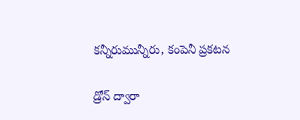కన్నీరుమున్నీరు, కంపెనీ ప్రకటన

డ్రోన్ ద్వారా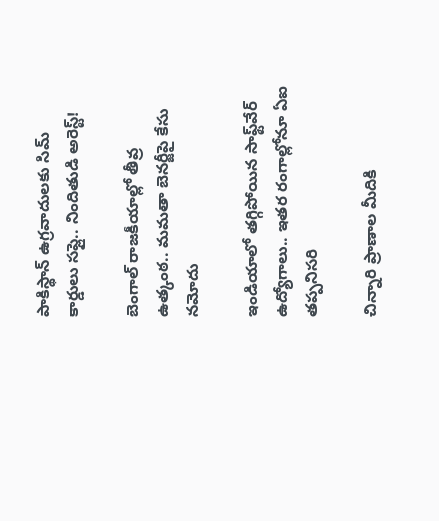పాకిస్థాన్ ఉగ్రవాదులకు సిమ్ కార్డులు సప్లై.. నిందితుడి అరెస్ట్!

బెంగాల్ రాజకీయాల్లో తీవ్ర ఉత్కంఠ.. మమతా బెనర్జీపై కేసు నమోదు

ఇండియాలో తగ్గిపోయిన సాఫ్ట్‌వేర్ ఉద్యోగాలు.. ఇతర రంగాల్లోనూ ఏఐ తప్పనిసరి

చిన్నారి ప్రాణాల మీదికి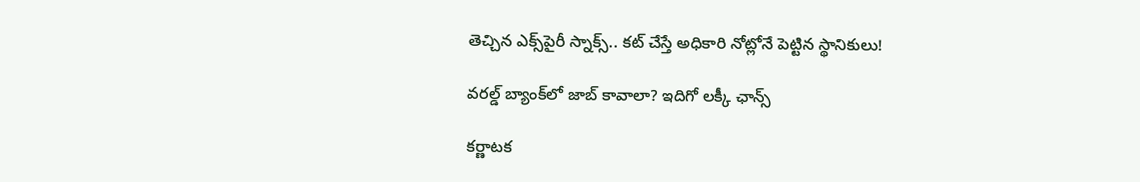తెచ్చిన ఎక్స్‌పైరీ స్నాక్స్.. కట్ చేస్తే అధికారి నోట్లోనే పెట్టిన స్థానికులు!

వరల్డ్ బ్యాంక్‌లో జాబ్ కావాలా? ఇదిగో లక్కీ ఛాన్స్

కర్ణాటక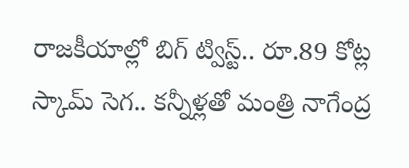రాజకీయాల్లో బిగ్ ట్విస్ట్.. రూ.89 కోట్ల స్కామ్ సెగ.. కన్నీళ్లతో మంత్రి నాగేంద్ర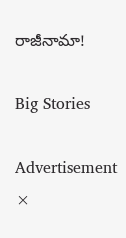రాజీనామా!

Big Stories

Advertisement
×